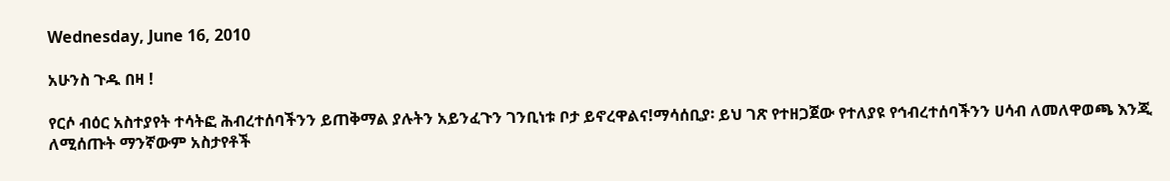Wednesday, June 16, 2010

አሁንስ ጉዱ በዛ !

የርሶ ብዕር አስተያየት ተሳትፎ ሕብረተሰባችንን ይጠቅማል ያሉትን አይንፈጉን ገንቢነቱ ቦታ ይኖረዋልና!ማሳሰቢያ፡ ይህ ገጽ የተዘጋጀው የተለያዩ የኅብረተሰባችንን ሀሳብ ለመለዋወጫ እንጂ ለሚሰጡት ማንኛውም አስታየቶች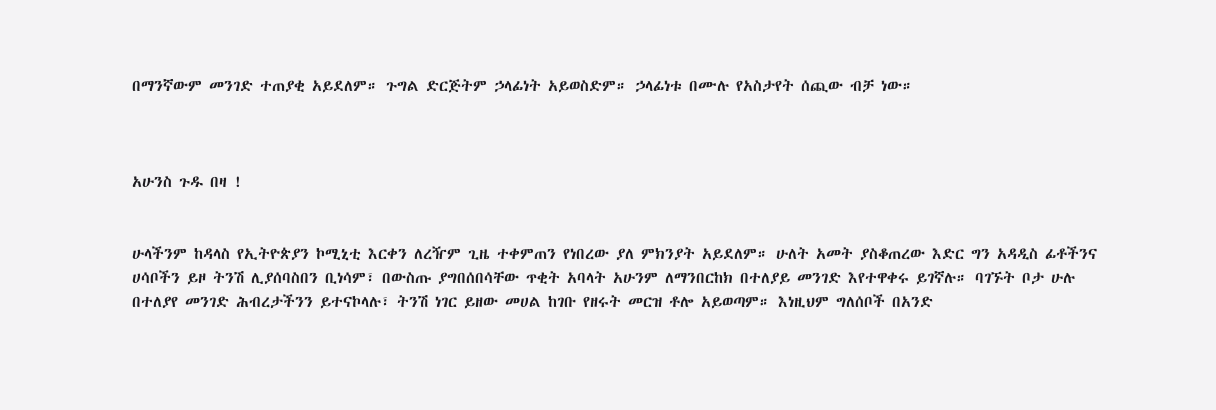በማንኛውም መንገድ ተጠያቂ አይደለም። ጉግል ድርጅትም ኃላፊነት አይወስድም። ኃላፊነቱ በሙሉ የአስታየት ሰጪው ብቻ ነው።



አሁንስ ጉዱ በዛ !


ሁላችንም ከዳላስ የኢትዮጵያን ኮሚኒቲ እርቀን ለረዥም ጊዜ ተቀምጠን የነበረው ያለ ምክንያት አይደለም። ሁለት አመት ያስቆጠረው እድር ግን አዳዲስ ፊቶችንና ሀሳቦችን ይዞ ትንሽ ሊያሰባስበን ቢነሳም፣ በውስጡ ያግበሰበሳቸው ጥቂት አባላት አሁንም ለማንበርከክ በተለያይ መንገድ እየተዋቀሩ ይገኛሉ። ባገኙት ቦታ ሁሉ በተለያየ መንገድ ሕብረታችንን ይተናኮላሉ፣ ትንሽ ነገር ይዘው መሀል ከገቡ የዘሩት መርዝ ቶሎ አይወጣም። እነዚህም ግለሰቦች በአንድ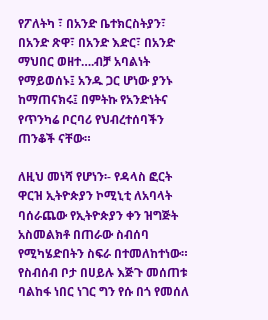የፖለትካ ፣ በአንድ ቤተክርስትያን፣ በአንድ ጽዋ፣ በአንድ እድር፣ በአንድ ማህበር ወዘተ….ብቻ አባልነት የማይወሰኑ፤ አንዱ ጋር ሆነው ያንኑ ከማጠናክሩ፤ በምትኩ የአንድነትና የጥንካሬ ቦርባሪ የህብረተሰባችን ጠንቆች ናቸው።

ለዚህ መነሻ የሆነን፡- የዳላስ ፎርት ዋርዝ ኢትዮጵያን ኮሚኒቲ ለአባላት ባሰራጨው የኢትዮጵያን ቀን ዝግጅት አስመልክቶ በጠራው ስብሰባ የሚካሄድበትን ስፍራ በተመለከተነው። የስብሰብ ቦታ በሀይሉ እጅጉ መሰጠቱ ባልከፋ ነበር ነገር ግን የሱ በጎ የመሰለ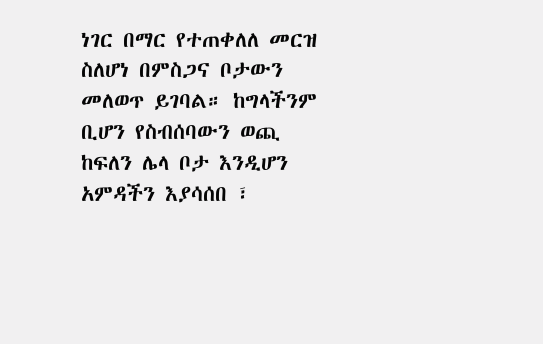ነገር በማር የተጠቀለለ መርዝ ስለሆነ በምስጋና ቦታውን መለወጥ ይገባል። ከግላችንም ቢሆን የስብሰባውን ወጪ ከፍለን ሌላ ቦታ እንዲሆን አምዳችን እያሳሰበ ፣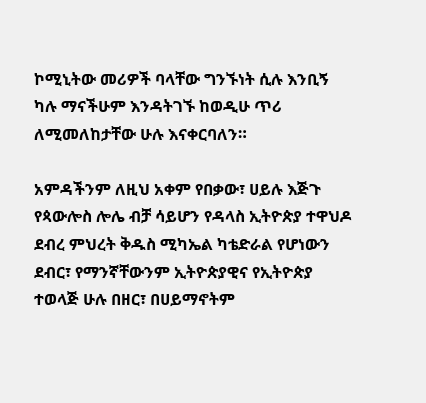ኮሚኒትው መሪዎች ባላቸው ግንኙነት ሲሉ እንቢኝ ካሉ ማናችሁም እንዳትገኙ ከወዲሁ ጥሪ ለሚመለከታቸው ሁሉ እናቀርባለን።

አምዳችንም ለዚህ አቀም የበቃው፣ ሀይሉ እጅጉ የጳውሎስ ሎሌ ብቻ ሳይሆን የዳላስ ኢትዮጵያ ተዋህዶ ደብረ ምህረት ቅዱስ ሚካኤል ካቴድራል የሆነውን ደብር፣ የማንኛቸውንም ኢትዮጵያዊና የኢትዮጵያ ተወላጅ ሁሉ በዘር፣ በሀይማኖትም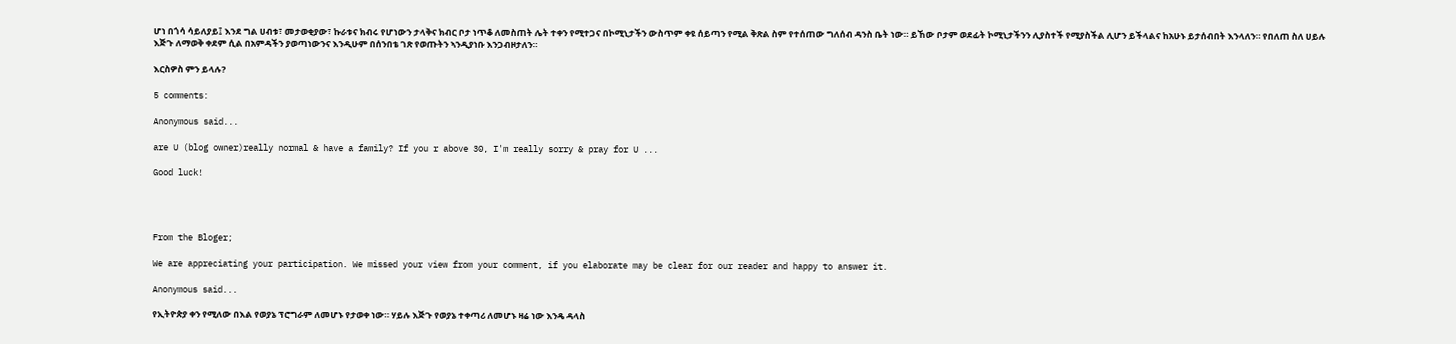ሆነ በጎሳ ሳይለያይ፤ እንደ ግል ሀብቱ፣ መታወቂያው፣ ኩራቱና ክብሩ የሆነውን ታላቅና ክብር ቦታ ነጥቆ ለመስጠት ሌት ተቀን የሚተጋና በኮሚኒታችን ውስጥም ቀዩ ሰይጣን የሚል ቅጽል ስም የተሰጠው ግለሰብ ዳንስ ቤት ነው። ይኸው ቦታም ወደፊት ኮሚኒታችንን ሊያስተች የሚያስችል ሊሆን ይችላልና ከአሁኑ ይታሰብበት እንላለን። የበለጠ ስለ ሀይሉ እጅጉ ለማወቅ ቀደም ሲል በአምዳችን ያወጣነውንና እንዲሁም በሰንበቴ ገጽ የወጡትን ኣንዲያነቡ እንጋብዞታለን።

እርስዎስ ምን ይላሉ?

5 comments:

Anonymous said...

are U (blog owner)really normal & have a family? If you r above 30, I'm really sorry & pray for U ...

Good luck!




From the Bloger;

We are appreciating your participation. We missed your view from your comment, if you elaborate may be clear for our reader and happy to answer it.

Anonymous said...

የኢትዮጵያ ቀን የሚለው በእል የወያኔ ፕሮግራም ለመሆኑ የታወቀ ነው። ሃይሉ እጅጉ የወያኔ ተቀጣሪ ለመሆኑ ዛሬ ነው እንዴ ዳላስ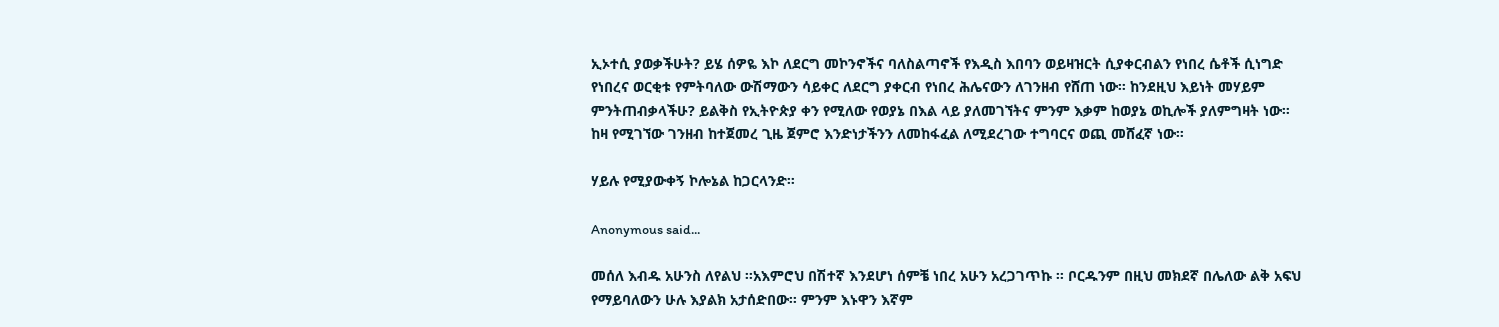ኢኦተሲ ያወቃችሁት? ይሄ ሰዎዬ እኮ ለደርግ መኮንኖችና ባለስልጣኖች የእዲስ እበባን ወይዛዝርት ሲያቀርብልን የነበረ ሴቶች ሲነግድ የነበረና ወርቂቱ የምትባለው ውሽማውን ሳይቀር ለደርግ ያቀርብ የነበረ ሕሌናውን ለገንዘብ የሸጠ ነው። ከንደዚህ እይነት መሃይም ምንትጠብቃላችሁ? ይልቅስ የኢትዮጵያ ቀን የሚለው የወያኔ በእል ላይ ያለመገኘትና ምንም እቃም ከወያኔ ወኪሎች ያለምግዛት ነው። ከዛ የሚገኘው ገንዘብ ከተጀመረ ጊዜ ጀምሮ እንድነታችንን ለመከፋፈል ለሚደረገው ተግባርና ወጪ መሸፈኛ ነው።

ሃይሉ የሚያውቀኝ ኮሎኔል ከጋርላንድ።

Anonymous said...

መሰለ እብዱ አሁንስ ለየልህ ፡፡አእምሮህ በሽተኛ እንደሆነ ሰምቼ ነበረ አሁን አረጋገጥኩ ፡፡ ቦርዱንም በዚህ መክደኛ በሌለው ልቅ አፍህ የማይባለውን ሁሉ እያልክ አታሰድበው፡፡ ምንም እኑዋን እኛም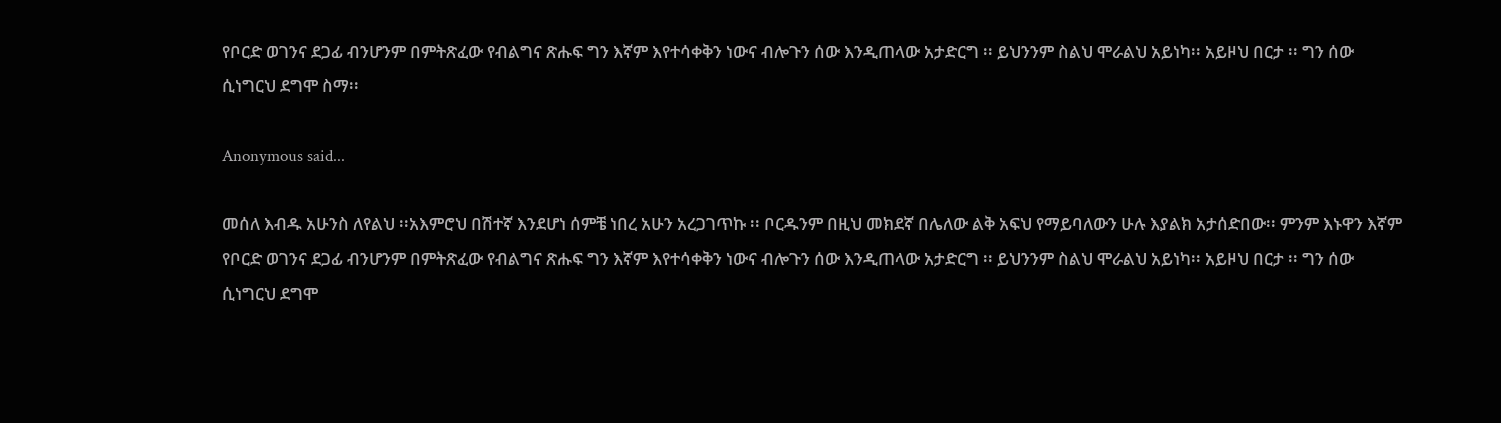የቦርድ ወገንና ደጋፊ ብንሆንም በምትጽፈው የብልግና ጽሑፍ ግን እኛም እየተሳቀቅን ነውና ብሎጉን ሰው እንዲጠላው አታድርግ ፡፡ ይህንንም ስልህ ሞራልህ አይነካ፡፡ አይዞህ በርታ ፡፡ ግን ሰው ሲነግርህ ደግሞ ስማ፡፡

Anonymous said...

መሰለ እብዱ አሁንስ ለየልህ ፡፡አእምሮህ በሽተኛ እንደሆነ ሰምቼ ነበረ አሁን አረጋገጥኩ ፡፡ ቦርዱንም በዚህ መክደኛ በሌለው ልቅ አፍህ የማይባለውን ሁሉ እያልክ አታሰድበው፡፡ ምንም እኑዋን እኛም የቦርድ ወገንና ደጋፊ ብንሆንም በምትጽፈው የብልግና ጽሑፍ ግን እኛም እየተሳቀቅን ነውና ብሎጉን ሰው እንዲጠላው አታድርግ ፡፡ ይህንንም ስልህ ሞራልህ አይነካ፡፡ አይዞህ በርታ ፡፡ ግን ሰው ሲነግርህ ደግሞ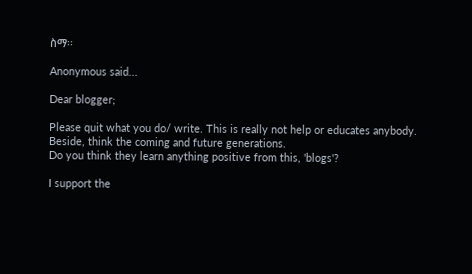ስማ፡፡

Anonymous said...

Dear blogger;

Please quit what you do/ write. This is really not help or educates anybody. Beside, think the coming and future generations.
Do you think they learn anything positive from this, 'blogs'?

I support the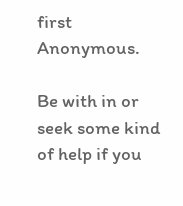first Anonymous.

Be with in or seek some kind of help if you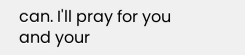can. I'll pray for you and your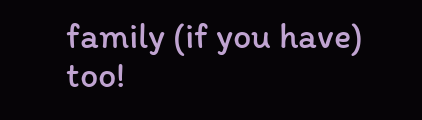family (if you have) too!